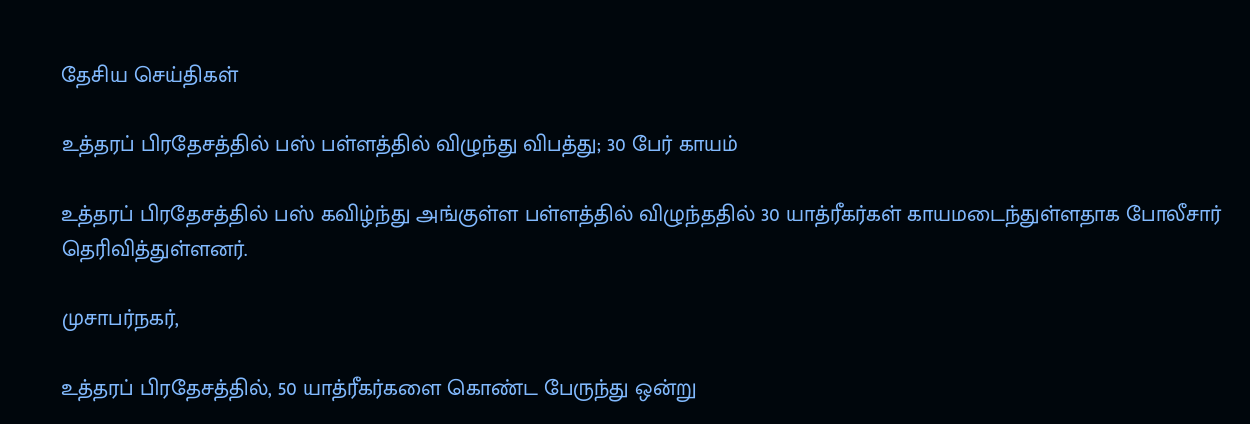தேசிய செய்திகள்

உத்தரப் பிரதேசத்தில் பஸ் பள்ளத்தில் விழுந்து விபத்து; 30 பேர் காயம்

உத்தரப் பிரதேசத்தில் பஸ் கவிழ்ந்து அங்குள்ள பள்ளத்தில் விழுந்ததில் 30 யாத்ரீகர்கள் காயமடைந்துள்ளதாக போலீசார் தெரிவித்துள்ளனர்.

முசாபர்நகர்,

உத்தரப் பிரதேசத்தில், 50 யாத்ரீகர்களை கொண்ட பேருந்து ஒன்று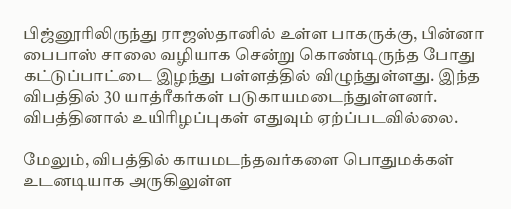பிஜ்னூரிலிருந்து ராஜஸ்தானில் உள்ள பாகருக்கு, பின்னா பைபாஸ் சாலை வழியாக சென்று கொண்டிருந்த போது கட்டுப்பாட்டை இழந்து பள்ளத்தில் விழுந்துள்ளது. இந்த விபத்தில் 30 யாத்ரீகர்கள் படுகாயமடைந்துள்ளனர். விபத்தினால் உயிரிழப்புகள் எதுவும் ஏற்ப்படவில்லை.

மேலும், விபத்தில் காயமடந்தவர்களை பொதுமக்கள் உடனடியாக அருகிலுள்ள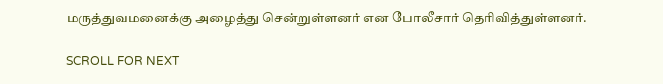மருத்துவமனைக்கு அழைத்து சென்றுள்ளனர் என போலீசார் தெரிவித்துள்ளனர்.

SCROLL FOR NEXT